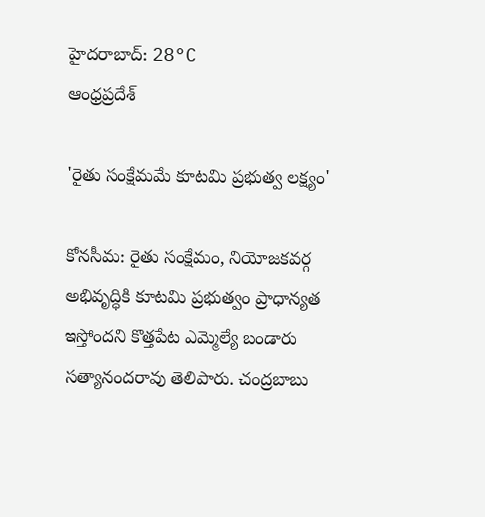హైదరాబాద్: 28°C
ఆంధ్రప్రదేశ్

'రైతు సంక్షేమమే కూటమి ప్రభుత్వ లక్ష్యం'

కోనసీమ: రైతు సంక్షేమం, నియోజకవర్గ అభివృద్ధికి కూటమి ప్రభుత్వం ప్రాధాన్యత ఇస్తోందని కొత్తపేట ఎమ్మెల్యే బండారు సత్యానందరావు తెలిపారు. చంద్రబాబు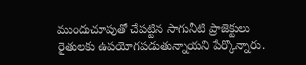ముందుచూపుతో చేపట్టిన సాగునీటి ప్రాజెక్టులు రైతులకు ఉపయోగపడుతున్నాయని పేర్కొన్నారు.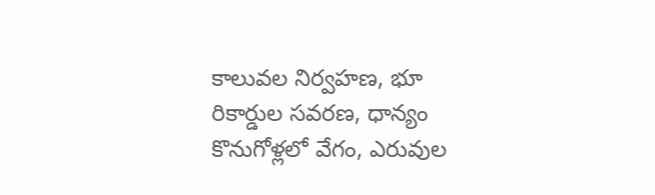కాలువల నిర్వహణ, భూ రికార్డుల సవరణ, ధాన్యం కొనుగోళ్లలో వేగం, ఎరువుల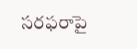సరఫరాపై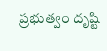ప్రభుత్వం దృష్టి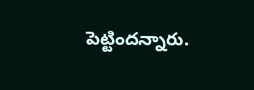పెట్టిందన్నారు.